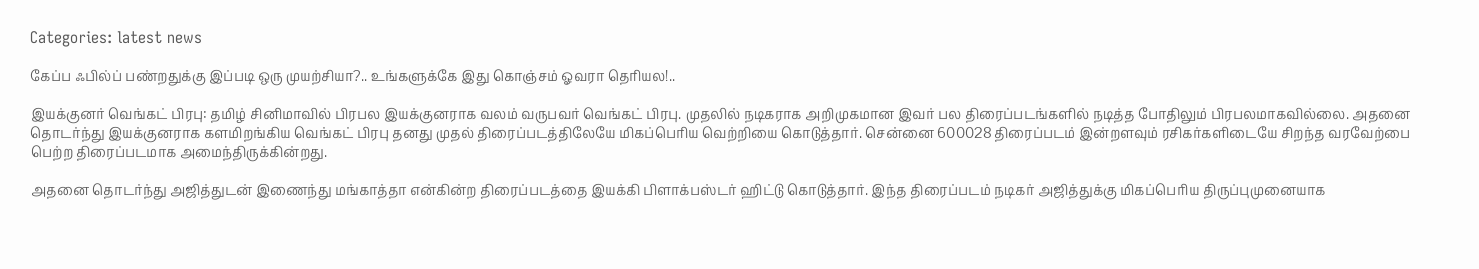Categories: latest news

கேப்ப ஃபில்ப் பண்றதுக்கு இப்படி ஒரு முயற்சியா?.. உங்களுக்கே இது கொஞ்சம் ஓவரா தெரியல!..

இயக்குனர் வெங்கட் பிரபு: தமிழ் சினிமாவில் பிரபல இயக்குனராக வலம் வருபவர் வெங்கட் பிரபு. முதலில் நடிகராக அறிமுகமான இவர் பல திரைப்படங்களில் நடித்த போதிலும் பிரபலமாகவில்லை. அதனை தொடர்ந்து இயக்குனராக களமிறங்கிய வெங்கட் பிரபு தனது முதல் திரைப்படத்திலேயே மிகப்பெரிய வெற்றியை கொடுத்தார். சென்னை 600028 திரைப்படம் இன்றளவும் ரசிகர்களிடையே சிறந்த வரவேற்பை பெற்ற திரைப்படமாக அமைந்திருக்கின்றது.

அதனை தொடர்ந்து அஜித்துடன் இணைந்து மங்காத்தா என்கின்ற திரைப்படத்தை இயக்கி பிளாக்பஸ்டர் ஹிட்டு கொடுத்தார். இந்த திரைப்படம் நடிகர் அஜித்துக்கு மிகப்பெரிய திருப்புமுனையாக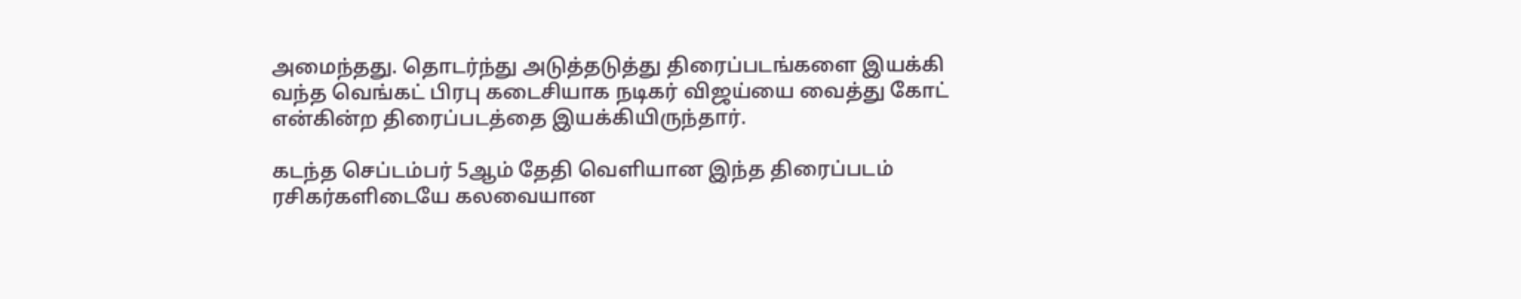அமைந்தது. தொடர்ந்து அடுத்தடுத்து திரைப்படங்களை இயக்கி வந்த வெங்கட் பிரபு கடைசியாக நடிகர் விஜய்யை வைத்து கோட் என்கின்ற திரைப்படத்தை இயக்கியிருந்தார்.

கடந்த செப்டம்பர் 5ஆம் தேதி வெளியான இந்த திரைப்படம் ரசிகர்களிடையே கலவையான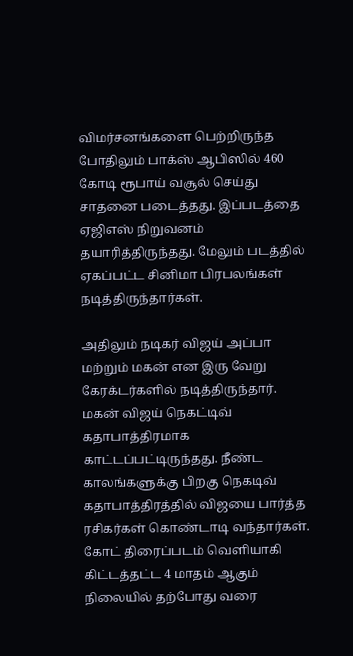விமர்சனங்களை பெற்றிருந்த போதிலும் பாக்ஸ் ஆபிஸில் 460 கோடி ரூபாய் வசூல் செய்து சாதனை படைத்தது. இப்படத்தை ஏஜிஎஸ் நிறுவனம் தயாரித்திருந்தது. மேலும் படத்தில் ஏகப்பட்ட சினிமா பிரபலங்கள் நடித்திருந்தார்கள்.

அதிலும் நடிகர் விஜய் அப்பா மற்றும் மகன் என இரு வேறு கேரக்டர்களில் நடித்திருந்தார். மகன் விஜய் நெகட்டிவ் கதாபாத்திரமாக காட்டப்பட்டிருந்தது. நீண்ட காலங்களுக்கு பிறகு நெகடிவ் கதாபாத்திரத்தில் விஜயை பார்த்த ரசிகர்கள் கொண்டாடி வந்தார்கள். கோட் திரைப்படம் வெளியாகி கிட்டத்தட்ட 4 மாதம் ஆகும் நிலையில் தற்போது வரை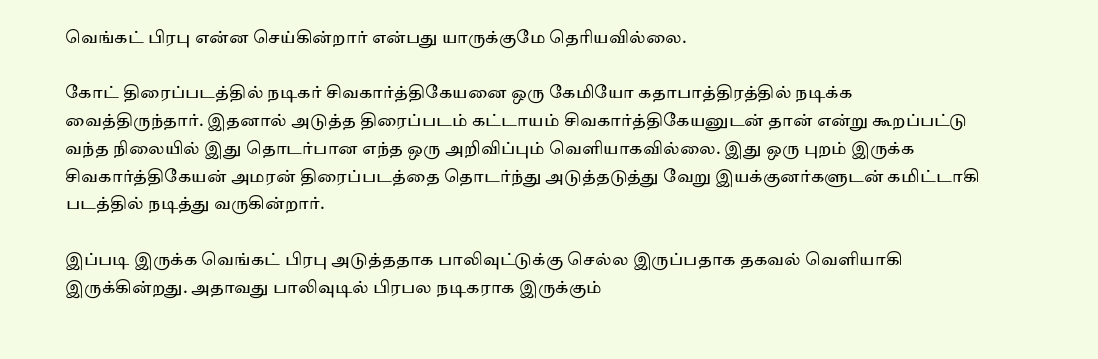வெங்கட் பிரபு என்ன செய்கின்றார் என்பது யாருக்குமே தெரியவில்லை.

கோட் திரைப்படத்தில் நடிகர் சிவகார்த்திகேயனை ஒரு கேமியோ கதாபாத்திரத்தில் நடிக்க வைத்திருந்தார். இதனால் அடுத்த திரைப்படம் கட்டாயம் சிவகார்த்திகேயனுடன் தான் என்று கூறப்பட்டு வந்த நிலையில் இது தொடர்பான எந்த ஒரு அறிவிப்பும் வெளியாகவில்லை. இது ஒரு புறம் இருக்க சிவகார்த்திகேயன் அமரன் திரைப்படத்தை தொடர்ந்து அடுத்தடுத்து வேறு இயக்குனர்களுடன் கமிட்டாகி படத்தில் நடித்து வருகின்றார்.

இப்படி இருக்க வெங்கட் பிரபு அடுத்ததாக பாலிவுட்டுக்கு செல்ல இருப்பதாக தகவல் வெளியாகி இருக்கின்றது. அதாவது பாலிவுடில் பிரபல நடிகராக இருக்கும்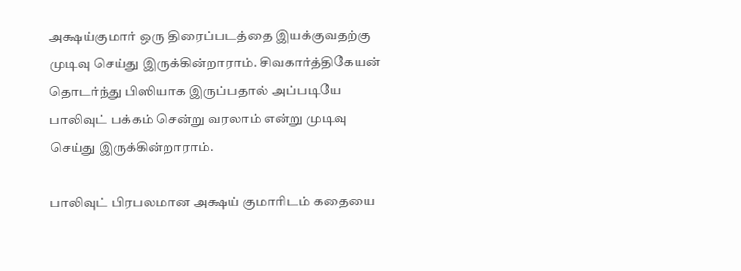அக்ஷய்குமார் ஒரு திரைப்படத்தை இயக்குவதற்கு முடிவு செய்து இருக்கின்றாராம். சிவகார்த்திகேயன் தொடர்ந்து பிஸியாக இருப்பதால் அப்படியே பாலிவுட் பக்கம் சென்று வரலாம் என்று முடிவு செய்து இருக்கின்றாராம்.

பாலிவுட் பிரபலமான அக்ஷய் குமாரிடம் கதையை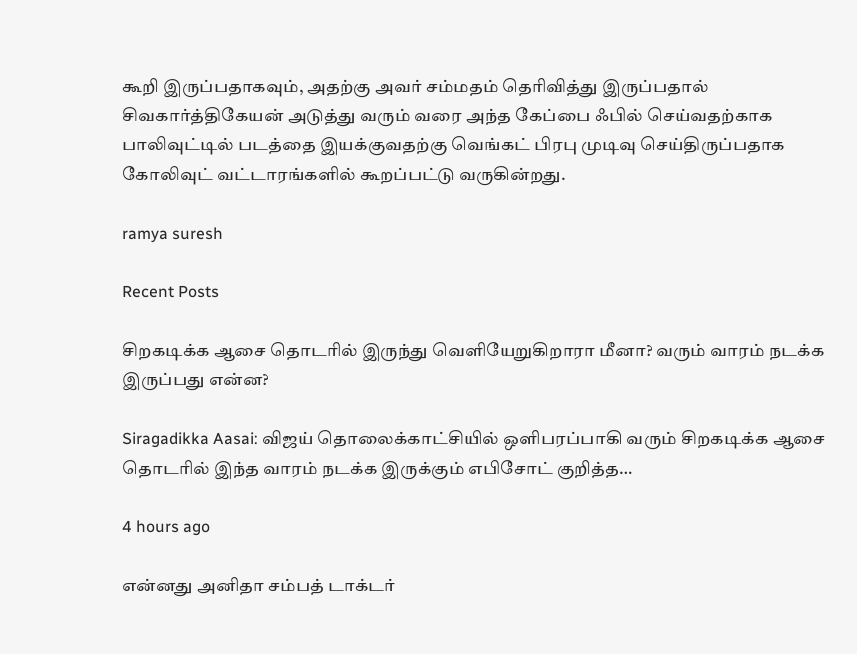கூறி இருப்பதாகவும், அதற்கு அவர் சம்மதம் தெரிவித்து இருப்பதால் சிவகார்த்திகேயன் அடுத்து வரும் வரை அந்த கேப்பை ஃபில் செய்வதற்காக பாலிவுட்டில் படத்தை இயக்குவதற்கு வெங்கட் பிரபு முடிவு செய்திருப்பதாக கோலிவுட் வட்டாரங்களில் கூறப்பட்டு வருகின்றது.

ramya suresh

Recent Posts

சிறகடிக்க ஆசை தொடரில் இருந்து வெளியேறுகிறாரா மீனா? வரும் வாரம் நடக்க இருப்பது என்ன?

Siragadikka Aasai: விஜய் தொலைக்காட்சியில் ஒளிபரப்பாகி வரும் சிறகடிக்க ஆசை தொடரில் இந்த வாரம் நடக்க இருக்கும் எபிசோட் குறித்த…

4 hours ago

என்னது அனிதா சம்பத் டாக்டர்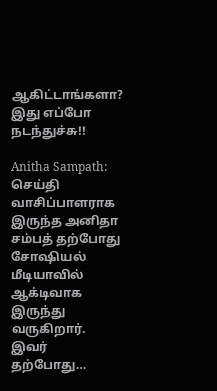ஆகிட்டாங்களா? இது எப்போ நடந்துச்சு!!

Anitha Sampath: செய்தி வாசிப்பாளராக இருந்த அனிதா சம்பத் தற்போது சோஷியல் மீடியாவில் ஆக்டிவாக இருந்து வருகிறார். இவர் தற்போது…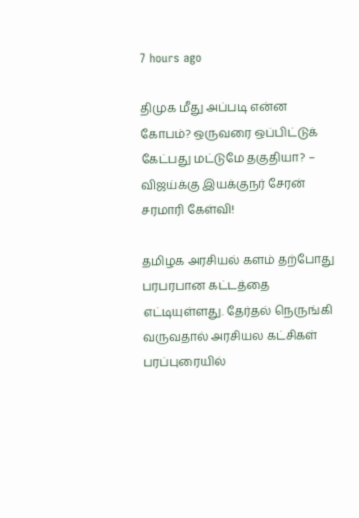7 hours ago

திமுக மீது அப்படி என்ன கோபம்? ஒருவரை ஒப்பிட்டுக் கேட்பது மட்டுமே தகுதியா? – விஜய்க்கு இயக்குநர் சேரன் சரமாரி கேள்வி!

தமிழக அரசியல் களம் தற்போது பரபரபான கட்டத்தை எட்டியுள்ளது. தேர்தல் நெருங்கி வருவதால் அரசியல கட்சிகள் பரப்புரையில்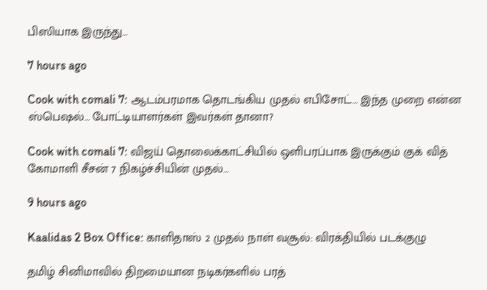பிஸியாக இருந்து…

7 hours ago

Cook with comali 7: ஆடம்பரமாக தொடங்கிய முதல் எபிசோட்… இந்த முறை என்ன ஸ்பெஷல்… போட்டியாளர்கள் இவர்கள் தானா?

Cook with comali 7: விஜய் தொலைக்காட்சியில் ஒளிபரப்பாக இருக்கும் குக் வித் கோமாளி சீசன் 7 நிகழ்ச்சியின் முதல்…

9 hours ago

Kaalidas 2 Box Office: காளிதாஸ் 2 முதல் நாள் வசூல்: விரக்தியில் படக்குழு

தமிழ் சினிமாவில் திறமையான நடிகர்களில் பரத்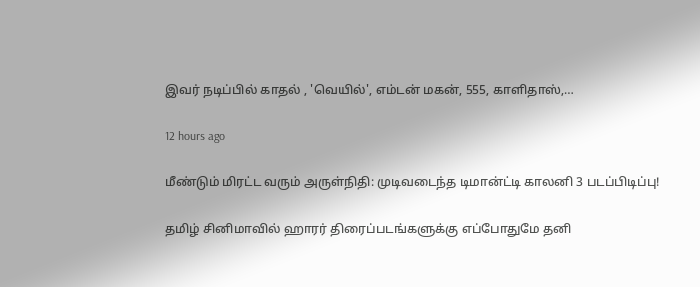இவர் நடிப்பில் காதல் , 'வெயில்', எம்டன் மகன், 555, காளிதாஸ்,…

12 hours ago

மீண்டும் மிரட்ட வரும் அருள்நிதி: முடிவடைந்த டிமான்ட்டி காலனி 3 படப்பிடிப்பு!

தமிழ் சினிமாவில் ஹாரர் திரைப்படங்களுக்கு எப்போதுமே தனி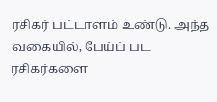ரசிகர் பட்டாளம் உண்டு. அந்த வகையில், பேய்ப் பட ரசிகர்களை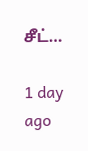சீட்…

1 day ago